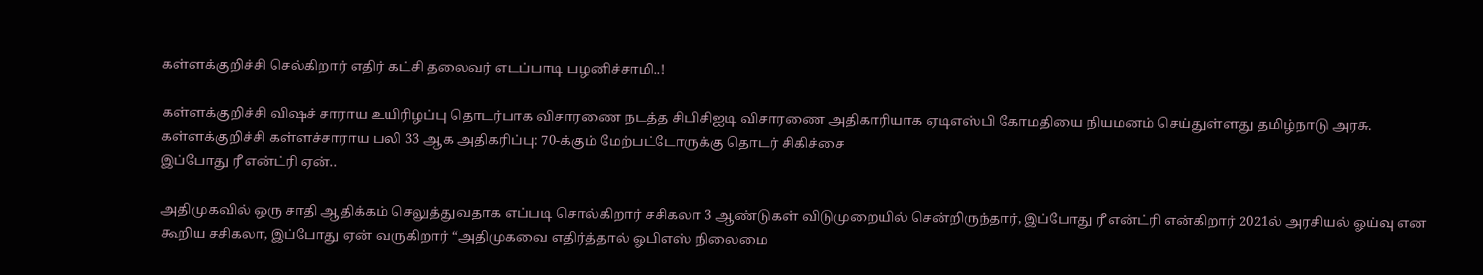கள்ளக்குறிச்சி செல்கிறார் எதிர் கட்சி தலைவர் எடப்பாடி பழனிச்சாமி..!

கள்ளக்குறிச்சி விஷச் சாராய உயிரிழப்பு தொடர்பாக விசாரணை நடத்த சிபிசிஐடி விசாரணை அதிகாரியாக ஏடிஎஸ்பி கோமதியை நியமனம் செய்துள்ளது தமிழ்நாடு அரசு. கள்ளக்குறிச்சி கள்ளச்சாராய பலி 33 ஆக அதிகரிப்பு: 70-க்கும் மேற்பட்டோருக்கு தொடர் சிகிச்சை
இப்போது ரீ என்ட்ரி ஏன்..

அதிமுகவில் ஒரு சாதி ஆதிக்கம் செலுத்துவதாக எப்படி சொல்கிறார் சசிகலா 3 ஆண்டுகள் விடுமுறையில் சென்றிருந்தார், இப்போது ரீ என்ட்ரி என்கிறார் 2021ல் அரசியல் ஓய்வு என கூறிய சசிகலா, இப்போது ஏன் வருகிறார் “அதிமுகவை எதிர்த்தால் ஓபிஎஸ் நிலைமை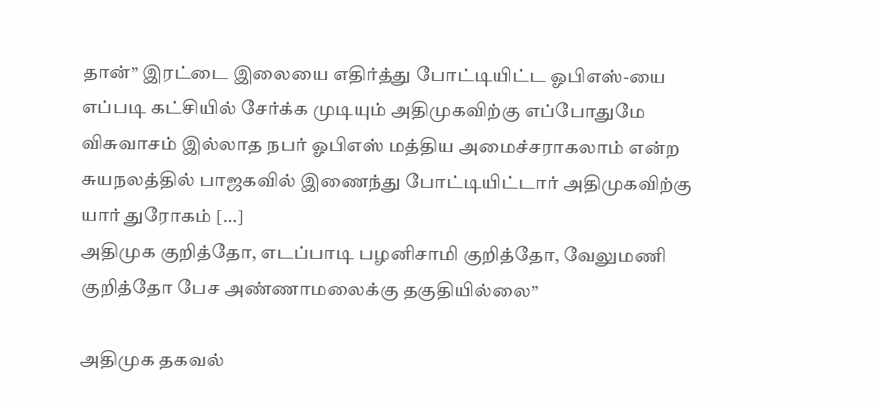தான்” இரட்டை இலையை எதிர்த்து போட்டியிட்ட ஓபிஎஸ்-யை எப்படி கட்சியில் சேர்க்க முடியும் அதிமுகவிற்கு எப்போதுமே விசுவாசம் இல்லாத நபர் ஓபிஎஸ் மத்திய அமைச்சராகலாம் என்ற சுயநலத்தில் பாஜகவில் இணைந்து போட்டியிட்டார் அதிமுகவிற்கு யார் துரோகம் […]
அதிமுக குறித்தோ, எடப்பாடி பழனிசாமி குறித்தோ, வேலுமணி குறித்தோ பேச அண்ணாமலைக்கு தகுதியில்லை”

அதிமுக தகவல்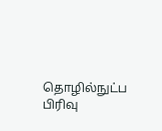தொழில்நுட்ப பிரிவு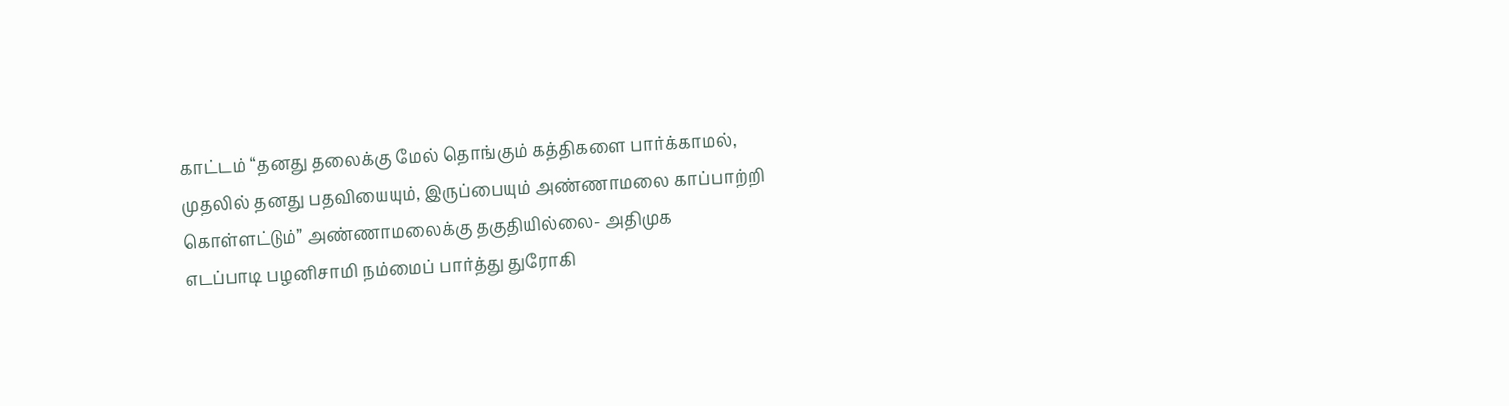காட்டம் “தனது தலைக்கு மேல் தொங்கும் கத்திகளை பார்க்காமல், முதலில் தனது பதவியையும், இருப்பையும் அண்ணாமலை காப்பாற்றி கொள்ளட்டும்” அண்ணாமலைக்கு தகுதியில்லை- அதிமுக
எடப்பாடி பழனிசாமி நம்மைப் பார்த்து துரோகி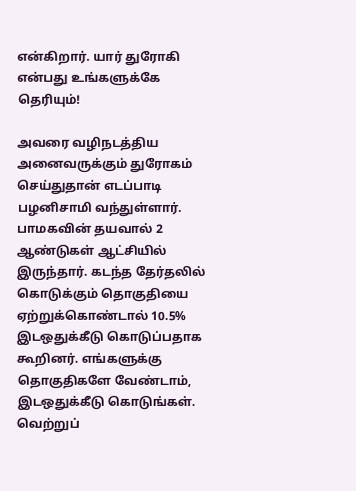என்கிறார். யார் துரோகி என்பது உங்களுக்கே தெரியும்!

அவரை வழிநடத்திய அனைவருக்கும் துரோகம் செய்துதான் எடப்பாடி பழனிசாமி வந்துள்ளார். பாமகவின் தயவால் 2 ஆண்டுகள் ஆட்சியில் இருந்தார். கடந்த தேர்தலில் கொடுக்கும் தொகுதியை ஏற்றுக்கொண்டால் 10.5% இடஒதுக்கீடு கொடுப்பதாக கூறினர். எங்களுக்கு தொகுதிகளே வேண்டாம், இடஒதுக்கீடு கொடுங்கள். வெற்றுப்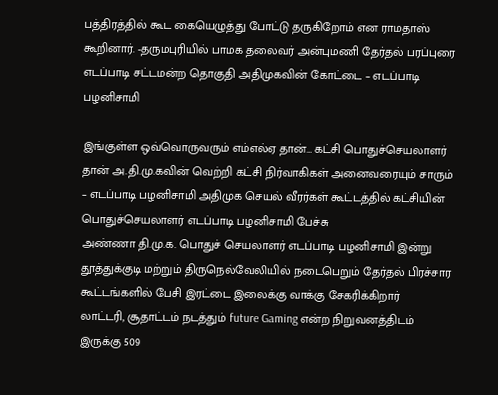பத்திரத்தில் கூட கையெழுத்து போட்டு தருகிறோம் என ராமதாஸ் கூறினார். -தருமபுரியில் பாமக தலைவர் அன்புமணி தேர்தல் பரப்புரை
எடப்பாடி சட்டமன்ற தொகுதி அதிமுகவின் கோட்டை – எடப்பாடி பழனிசாமி

இங்குள்ள ஒவ்வொருவரும் எம்எல்ஏ தான்… கட்சி பொதுச்செயலாளர் தான் அ.தி.மு.கவின் வெற்றி கட்சி நிர்வாகிகள் அனைவரையும் சாரும் – எடப்பாடி பழனிசாமி அதிமுக செயல் வீரர்கள் கூட்டத்தில் கட்சியின் பொதுச்செயலாளர் எடப்பாடி பழனிசாமி பேச்சு
அண்ணா தி.மு.க. பொதுச் செயலாளர் எடப்பாடி பழனிசாமி இன்று தூத்துக்குடி மற்றும் திருநெல்வேலியில் நடைபெறும் தேர்தல் பிரச்சார கூட்டங்களில் பேசி இரட்டை இலைக்கு வாக்கு சேகரிக்கிறார்
லாட்டரி, சூதாட்டம் நடத்தும் future Gaming என்ற நிறுவனத்திடம் இருக்கு 509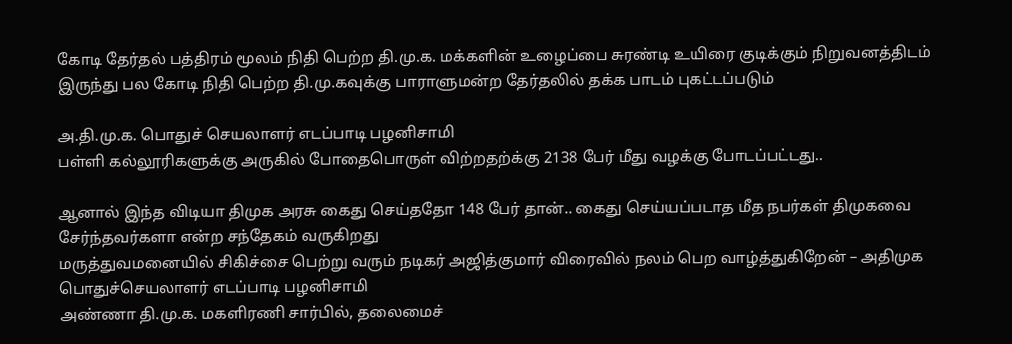கோடி தேர்தல் பத்திரம் மூலம் நிதி பெற்ற தி.மு.க. மக்களின் உழைப்பை சுரண்டி உயிரை குடிக்கும் நிறுவனத்திடம் இருந்து பல கோடி நிதி பெற்ற தி.மு.கவுக்கு பாராளுமன்ற தேர்தலில் தக்க பாடம் புகட்டப்படும்

அ.தி.மு.க. பொதுச் செயலாளர் எடப்பாடி பழனிசாமி
பள்ளி கல்லூரிகளுக்கு அருகில் போதைபொருள் விற்றதற்க்கு 2138 பேர் மீது வழக்கு போடப்பட்டது..

ஆனால் இந்த விடியா திமுக அரசு கைது செய்ததோ 148 பேர் தான்.. கைது செய்யப்படாத மீத நபர்கள் திமுகவை சேர்ந்தவர்களா என்ற சந்தேகம் வருகிறது
மருத்துவமனையில் சிகிச்சை பெற்று வரும் நடிகர் அஜித்குமார் விரைவில் நலம் பெற வாழ்த்துகிறேன் – அதிமுக பொதுச்செயலாளர் எடப்பாடி பழனிசாமி
அண்ணா தி.மு.க. மகளிரணி சார்பில், தலைமைச்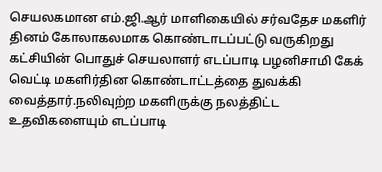செயலகமான எம்.ஜி.ஆர் மாளிகையில் சர்வதேச மகளிர் தினம் கோலாகலமாக கொண்டாடப்பட்டு வருகிறது
கட்சியின் பொதுச் செயலாளர் எடப்பாடி பழனிசாமி கேக் வெட்டி மகளிர்தின கொண்டாட்டத்தை துவக்கி வைத்தார்.நலிவுற்ற மகளிருக்கு நலத்திட்ட உதவிகளையும் எடப்பாடி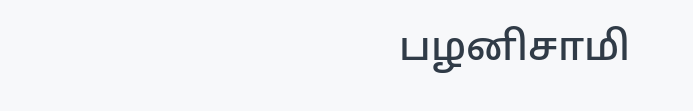பழனிசாமி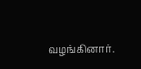வழங்கினார்.